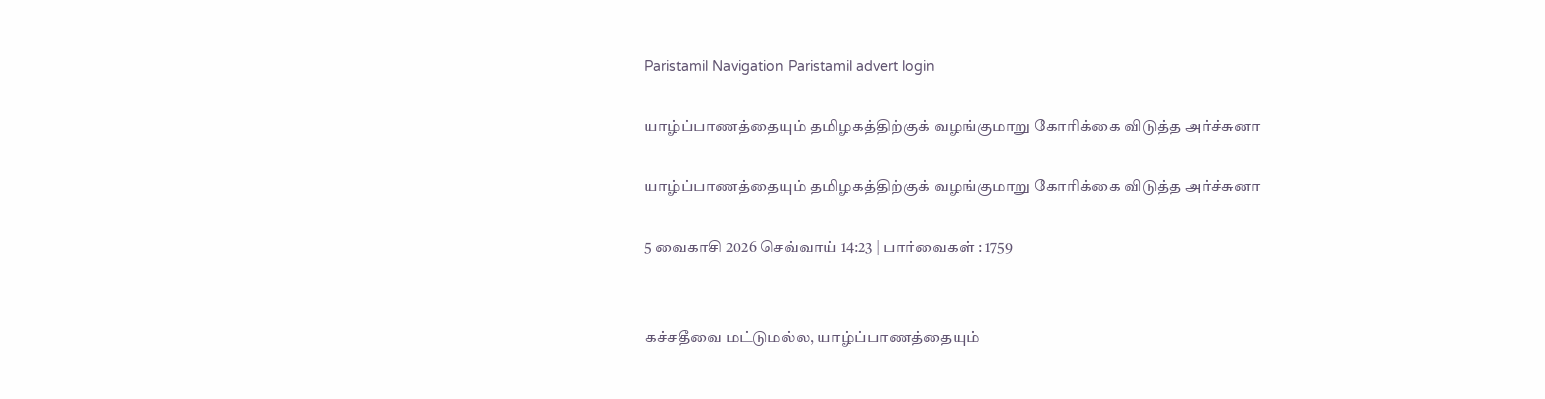Paristamil Navigation Paristamil advert login

யாழ்ப்பாணத்தையும் தமிழகத்திற்குக் வழங்குமாறு கோரிக்கை விடுத்த அர்ச்சுனா

யாழ்ப்பாணத்தையும் தமிழகத்திற்குக் வழங்குமாறு கோரிக்கை விடுத்த அர்ச்சுனா

5 வைகாசி 2026 செவ்வாய் 14:23 | பார்வைகள் : 1759


கச்சதீவை மட்டுமல்ல, யாழ்ப்பாணத்தையும்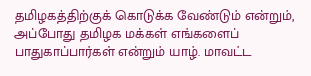தமிழகத்திற்குக் கொடுக்க வேண்டும் என்றும், அப்போது தமிழக மக்கள் எங்களைப் பாதுகாப்பார்கள் என்றும் யாழ். மாவட்ட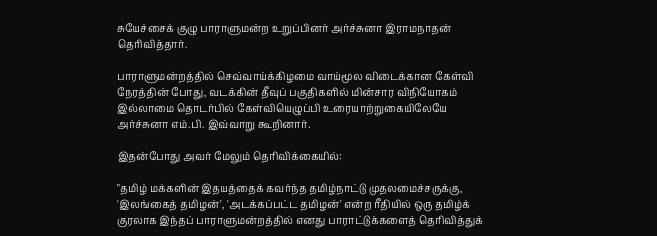சுயேச்சைக் குழு பாராளுமன்ற உறுப்பினர் அர்ச்சுனா இராமநாதன் தெரிவித்தார்.

பாராளுமன்றத்தில் செவ்வாய்க்கிழமை வாய்மூல விடைக்கான கேள்வி நேரத்தின் போது, வடக்கின் தீவுப் பகுதிகளில் மின்சார விநியோகம் இல்லாமை தொடர்பில் கேள்வியெழுப்பி உரையாற்றுகையிலேயே அர்ச்சுனா எம்.பி. இவ்வாறு கூறினார்.

இதன்போது அவர் மேலும் தெரிவிக்கையில்:

"தமிழ் மக்களின் இதயத்தைக் கவர்ந்த தமிழ்நாட்டு முதலமைச்சருக்கு, 'இலங்கைத் தமிழன்', 'அடக்கப்பட்ட தமிழன்' என்ற ரீதியில் ஒரு தமிழ்க் குரலாக இந்தப் பாராளுமன்றத்தில் எனது பாராட்டுக்களைத் தெரிவித்துக்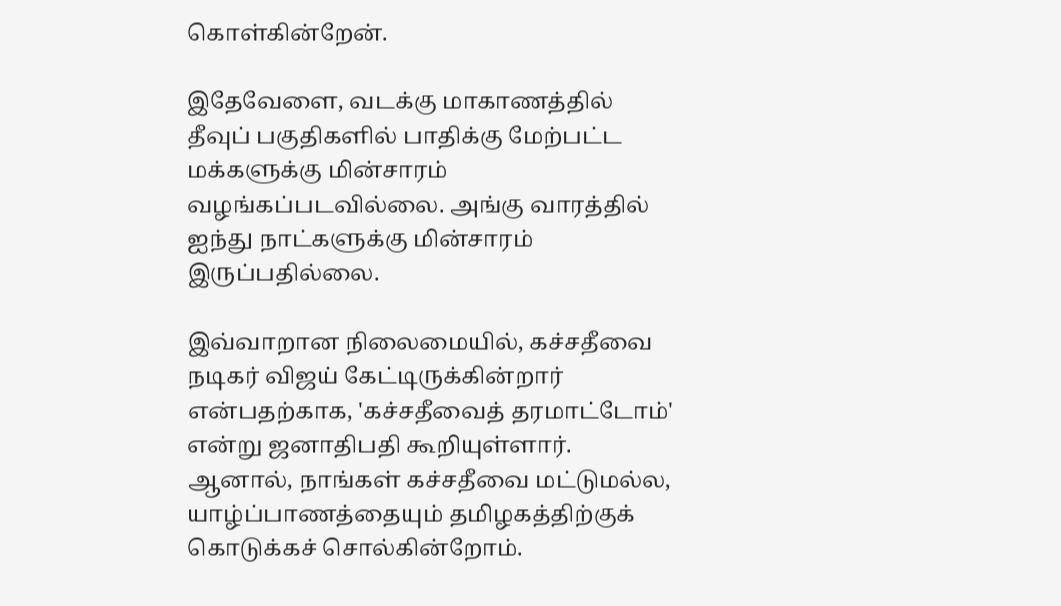கொள்கின்றேன்.

இதேவேளை, வடக்கு மாகாணத்தில் தீவுப் பகுதிகளில் பாதிக்கு மேற்பட்ட மக்களுக்கு மின்சாரம் வழங்கப்படவில்லை. அங்கு வாரத்தில் ஐந்து நாட்களுக்கு மின்சாரம் இருப்பதில்லை.

இவ்வாறான நிலைமையில், கச்சதீவை நடிகர் விஜய் கேட்டிருக்கின்றார் என்பதற்காக, 'கச்சதீவைத் தரமாட்டோம்' என்று ஜனாதிபதி கூறியுள்ளார். ஆனால், நாங்கள் கச்சதீவை மட்டுமல்ல, யாழ்ப்பாணத்தையும் தமிழகத்திற்குக் கொடுக்கச் சொல்கின்றோம்.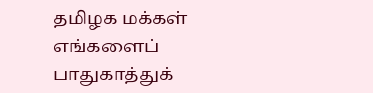தமிழக மக்கள் எங்களைப் பாதுகாத்துக்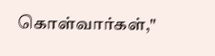கொள்வார்கள்,"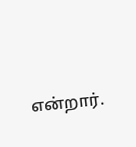என்றார்.